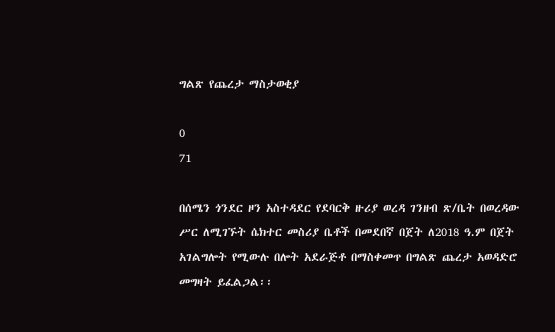ግልጽ የጨረታ ማስታወቂያ

0
71

በሰሜን ጎንደር ዞን አስተዳደር የደባርቅ ዙሪያ ወረዳ ገንዘብ ጽ/ቤት በወረዳው ሥር ለሚገኙት ሴክተር መስሪያ ቤቶች በመደበኛ በጀት ለ2018 ዓ.ም በጀት አገልግሎት የሚውሉ በሎት አደራጅቶ በማስቀመጥ በግልጽ ጨረታ አወዳድሮ መግዛት ይፈልጋል፡፡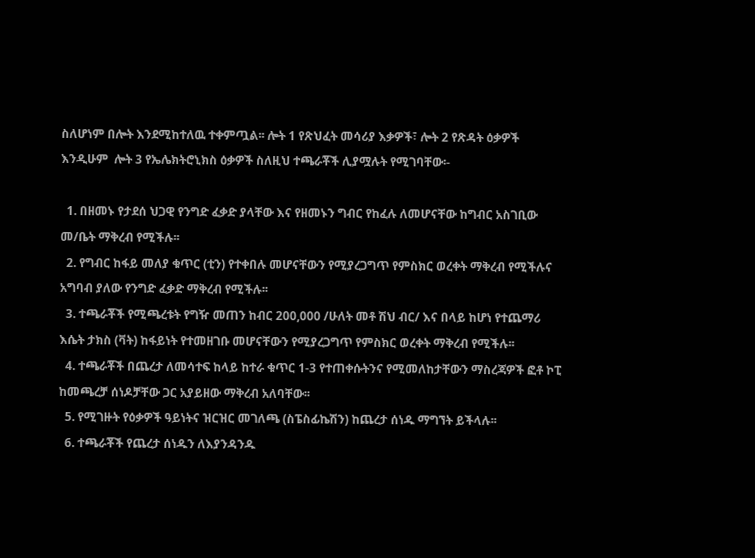ስለሆነም በሎት እንደሚከተለዉ ተቀምጧል፡፡ ሎት 1 የጽህፈት መሳሪያ እቃዎች፣ ሎት 2 የጽዳት ዕቃዎች እንዲሁም  ሎት 3 የኤሌክትሮኒክስ ዕቃዎች ስለዚህ ተጫራቾች ሊያሟሉት የሚገባቸው፡-

  1. በዘመኑ የታደሰ ህጋዊ የንግድ ፈቃድ ያላቸው እና የዘመኑን ግብር የከፈሉ ለመሆናቸው ከግብር አስገቢው መ/ቤት ማቅረብ የሚችሉ፡፡
  2. የግብር ከፋይ መለያ ቁጥር (ቲን) የተቀበሉ መሆናቸውን የሚያረጋግጥ የምስክር ወረቀት ማቅረብ የሚችሉና አግባብ ያለው የንግድ ፈቃድ ማቅረብ የሚችሉ፡፡
  3. ተጫራቾች የሚጫረቱት የግዥ መጠን ከብር 200,000 /ሁለት መቶ ሽህ ብር/ እና በላይ ከሆነ የተጨማሪ እሴት ታክስ (ቫት) ከፋይነት የተመዘገቡ መሆናቸውን የሚያረጋግጥ የምስክር ወረቀት ማቅረብ የሚችሉ፡፡
  4. ተጫራቾች በጨረታ ለመሳተፍ ከላይ ከተራ ቁጥር 1-3 የተጠቀሱትንና የሚመለከታቸውን ማስረጃዎች ፎቶ ኮፒ ከመጫረቻ ሰነዶቻቸው ጋር አያይዘው ማቅረብ አለባቸው፡፡
  5. የሚገዙት የዕቃዎች ዓይነትና ዝርዝር መገለጫ (ስፔስፊኬሽን) ከጨረታ ሰነዱ ማግኘት ይችላሉ፡፡
  6. ተጫራቾች የጨረታ ሰነዱን ለእያንዳንዱ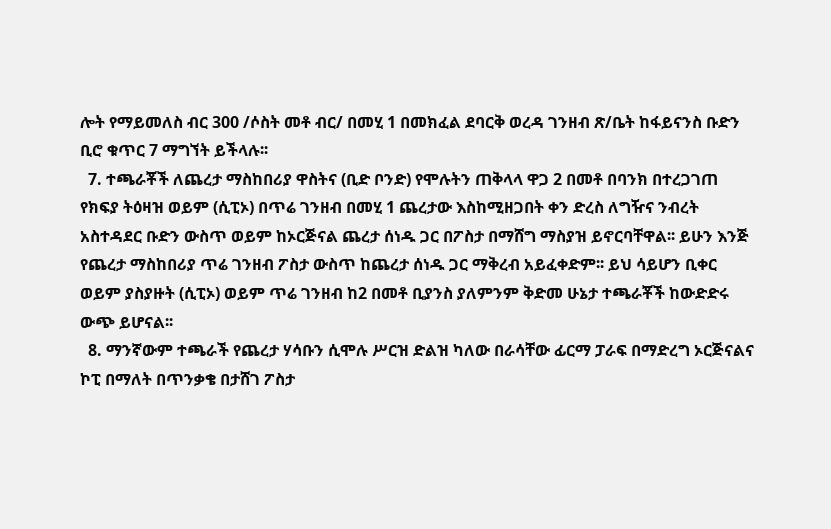ሎት የማይመለስ ብር 300 /ሶስት መቶ ብር/ በመሂ 1 በመክፈል ደባርቅ ወረዳ ገንዘብ ጽ/ቤት ከፋይናንስ ቡድን ቢሮ ቁጥር 7 ማግኘት ይችላሉ፡፡
  7. ተጫራቾች ለጨረታ ማስከበሪያ ዋስትና (ቢድ ቦንድ) የሞሉትን ጠቅላላ ዋጋ 2 በመቶ በባንክ በተረጋገጠ የክፍያ ትዕዛዝ ወይም (ሲፒኦ) በጥሬ ገንዘብ በመሂ 1 ጨረታው እስከሚዘጋበት ቀን ድረስ ለግዥና ንብረት አስተዳደር ቡድን ውስጥ ወይም ከኦርጅናል ጨረታ ሰነዱ ጋር በፖስታ በማሸግ ማስያዝ ይኖርባቸዋል፡፡ ይሁን እንጅ የጨረታ ማስከበሪያ ጥሬ ገንዘብ ፖስታ ውስጥ ከጨረታ ሰነዱ ጋር ማቅረብ አይፈቀድም፡፡ ይህ ሳይሆን ቢቀር ወይም ያስያዙት (ሲፒኦ) ወይም ጥሬ ገንዘብ ከ2 በመቶ ቢያንስ ያለምንም ቅድመ ሁኔታ ተጫራቾች ከውድድሩ ውጭ ይሆናል፡፡
  8. ማንኛውም ተጫራች የጨረታ ሃሳቡን ሲሞሉ ሥርዝ ድልዝ ካለው በራሳቸው ፊርማ ፓራፍ በማድረግ ኦርጅናልና ኮፒ በማለት በጥንቃቄ በታሸገ ፖስታ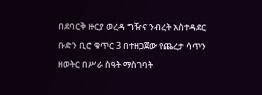በደባርቅ ዙርያ ወረዳ ግዥና ንብረት አስተዳደር ቡድን ቢሮ ቁጥር 3 በተዘጋጀው የጨረታ ሳጥን ዘወትር በሥራ ስዓት ማስገባት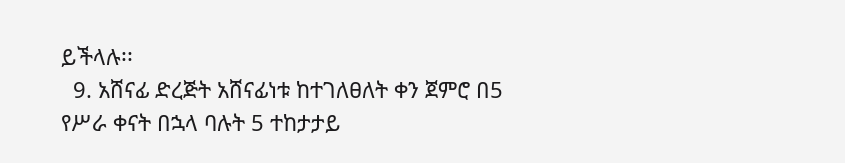ይችላሉ፡፡
  9. አሸናፊ ድረጅት አሸናፊነቱ ከተገለፀለት ቀን ጀምሮ በ5 የሥራ ቀናት በኋላ ባሉት 5 ተከታታይ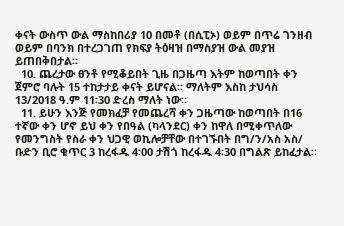ቀናት ውስጥ ውል ማስከበሪያ 10 በመቶ (በሲፒኦ) ወይም በጥሬ ገንዘብ ወይም በባንክ በተረጋገጠ የክፍያ ትዕዛዝ በማስያዝ ውል መያዝ ይጠበቅበታል፡፡
  10. ጨረታው ፀንቶ የሚቆይበት ጊዜ በጋዜጣ እትም ከወጣበት ቀን ጀምሮ ባሉት 15 ተከታታይ ቀናት ይሆናል፡፡ ማለትም እስከ ታህሳስ 13/2018 ዓ.ም 11፡30 ድረስ ማለት ነው፡፡
  11. ይሁን እንጅ የመክፈቻ የመጨረሻ ቀን ጋዜጣው ከወጣበት በ16 ተኛው ቀን ሆኖ ይህ ቀን የበዓል (ካላንደር) ቀን ከዋለ በሚቀጥለው የመንግስት የስራ ቀን ህጋዊ ወኪሎቻቸው በተገኙበት በግ/ን/አስ አስ/ ቡድን ቢሮ ቁጥር 3 ከረፋዱ 4፡00 ታሽጎ ከረፋዱ 4፡30 በግልጽ ይከፈታል፡፡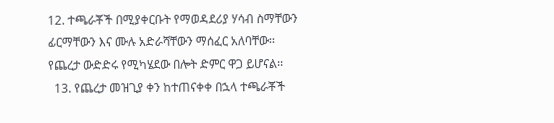12. ተጫራቾች በሚያቀርቡት የማወዳደሪያ ሃሳብ ስማቸውን ፊርማቸውን እና ሙሉ አድራሻቸውን ማሰፈር አለባቸው፡፡ የጨረታ ውድድሩ የሚካሄደው በሎት ድምር ዋጋ ይሆናል፡፡
  13. የጨረታ መዝጊያ ቀን ከተጠናቀቀ በኋላ ተጫራቾች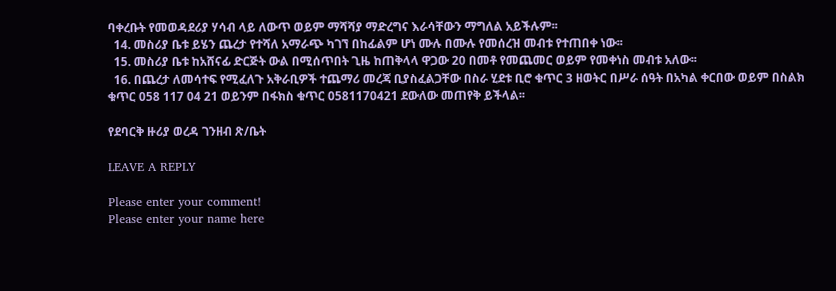ባቀረቡት የመወዳደሪያ ሃሳብ ላይ ለውጥ ወይም ማሻሻያ ማድረግና እራሳቸውን ማግለል አይችሉም፡፡
  14. መስሪያ ቤቱ ይሄን ጨረታ የተሻለ አማራጭ ካገኘ በከፊልም ሆነ ሙሉ በሙሉ የመሰረዝ መብቱ የተጠበቀ ነው፡፡
  15. መስሪያ ቤቱ ከአሸናፊ ድርጅት ውል በሚሰጥበት ጊዜ ከጠቅላላ ዋጋው 20 በመቶ የመጨመር ወይም የመቀነስ መብቱ አለው፡፡
  16. በጨረታ ለመሳተፍ የሚፈለጉ አቅራቢዎች ተጨማሪ መረጃ ቢያስፈልጋቸው በስራ ሂደቱ ቢሮ ቁጥር 3 ዘወትር በሥራ ሰዓት በአካል ቀርበው ወይም በስልክ ቁጥር 058 117 04 21 ወይንም በፋክስ ቁጥር 0581170421 ደውለው መጠየቅ ይችላል፡፡

የደባርቅ ዙሪያ ወረዳ ገንዘብ ጽ/ቤት

LEAVE A REPLY

Please enter your comment!
Please enter your name here